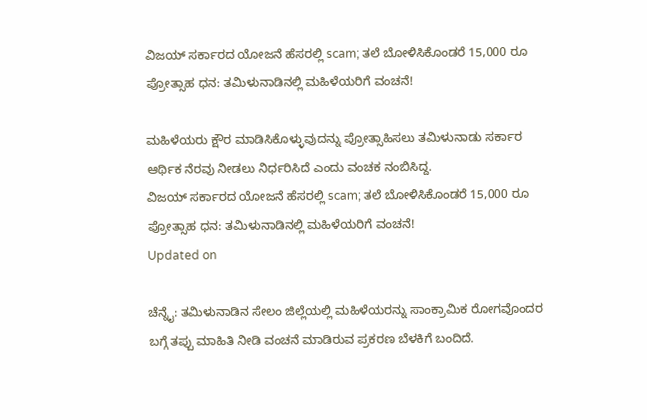ವಿಜಯ್ ಸರ್ಕಾರದ ಯೋಜನೆ ಹೆಸರಲ್ಲಿ scam; ತಲೆ ಬೋಳಿಸಿಕೊಂಡರೆ 15,000 ರೂ ಪ್ರೋತ್ಸಾಹ ಧನ: ತಮಿಳುನಾಡಿನಲ್ಲಿ ಮಹಿಳೆಯರಿಗೆ ವಂಚನೆ!

ಮಹಿಳೆಯರು ಕ್ಷೌರ ಮಾಡಿಸಿಕೊಳ್ಳುವುದನ್ನು ಪ್ರೋತ್ಸಾಹಿಸಲು ತಮಿಳುನಾಡು ಸರ್ಕಾರ ಆರ್ಥಿಕ ನೆರವು ನೀಡಲು ನಿರ್ಧರಿಸಿದೆ ಎಂದು ವಂಚಕ ನಂಬಿಸಿದ್ದ.
ವಿಜಯ್ ಸರ್ಕಾರದ ಯೋಜನೆ ಹೆಸರಲ್ಲಿ scam; ತಲೆ ಬೋಳಿಸಿಕೊಂಡರೆ 15,000 ರೂ ಪ್ರೋತ್ಸಾಹ ಧನ: ತಮಿಳುನಾಡಿನಲ್ಲಿ ಮಹಿಳೆಯರಿಗೆ ವಂಚನೆ!
Updated on

ಚೆನ್ನೈ: ತಮಿಳುನಾಡಿನ ಸೇಲಂ ಜಿಲ್ಲೆಯಲ್ಲಿ ಮಹಿಳೆಯರನ್ನು ಸಾಂಕ್ರಾಮಿಕ ರೋಗವೊಂದರ ಬಗ್ಗೆ ತಪ್ಪು ಮಾಹಿತಿ ನೀಡಿ ವಂಚನೆ ಮಾಡಿರುವ ಪ್ರಕರಣ ಬೆಳಕಿಗೆ ಬಂದಿದೆ.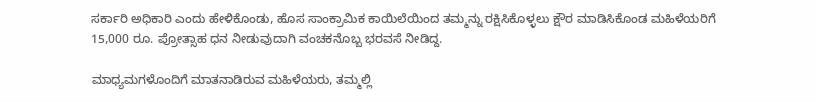ಸರ್ಕಾರಿ ಅಧಿಕಾರಿ ಎಂದು ಹೇಳಿಕೊಂಡು, ಹೊಸ ಸಾಂಕ್ರಾಮಿಕ ಕಾಯಿಲೆಯಿಂದ ತಮ್ಮನ್ನು ರಕ್ಷಿಸಿಕೊಳ್ಳಲು ಕ್ಷೌರ ಮಾಡಿಸಿಕೊಂಡ ಮಹಿಳೆಯರಿಗೆ 15,000 ರೂ. ಪ್ರೋತ್ಸಾಹ ಧನ ನೀಡುವುದಾಗಿ ವಂಚಕನೊಬ್ಬ ಭರವಸೆ ನೀಡಿದ್ದ.

ಮಾಧ್ಯಮಗಳೊಂದಿಗೆ ಮಾತನಾಡಿರುವ ಮಹಿಳೆಯರು, ತಮ್ಮಲ್ಲಿ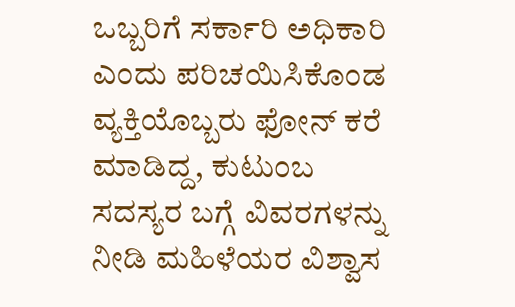ಒಬ್ಬರಿಗೆ ಸರ್ಕಾರಿ ಅಧಿಕಾರಿ ಎಂದು ಪರಿಚಯಿಸಿಕೊಂಡ ವ್ಯಕ್ತಿಯೊಬ್ಬರು ಫೋನ್ ಕರೆ ಮಾಡಿದ್ದ, ಕುಟುಂಬ ಸದಸ್ಯರ ಬಗ್ಗೆ ವಿವರಗಳನ್ನು ನೀಡಿ ಮಹಿಳೆಯರ ವಿಶ್ವಾಸ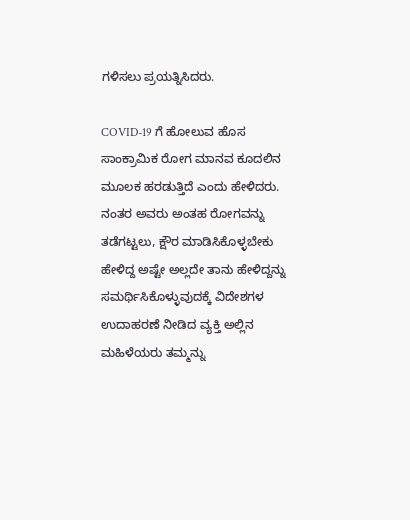ಗಳಿಸಲು ಪ್ರಯತ್ನಿಸಿದರು.

COVID-19 ಗೆ ಹೋಲುವ ಹೊಸ ಸಾಂಕ್ರಾಮಿಕ ರೋಗ ಮಾನವ ಕೂದಲಿನ ಮೂಲಕ ಹರಡುತ್ತಿದೆ ಎಂದು ಹೇಳಿದರು. ನಂತರ ಅವರು ಅಂತಹ ರೋಗವನ್ನು ತಡೆಗಟ್ಟಲು, ಕ್ಷೌರ ಮಾಡಿಸಿಕೊಳ್ಳಬೇಕು ಹೇಳಿದ್ದ ಅಷ್ಟೇ ಅಲ್ಲದೇ ತಾನು ಹೇಳಿದ್ದನ್ನು ಸಮರ್ಥಿಸಿಕೊಳ್ಳುವುದಕ್ಕೆ ವಿದೇಶಗಳ ಉದಾಹರಣೆ ನೀಡಿದ ವ್ಯಕ್ತಿ ಅಲ್ಲಿನ ಮಹಿಳೆಯರು ತಮ್ಮನ್ನು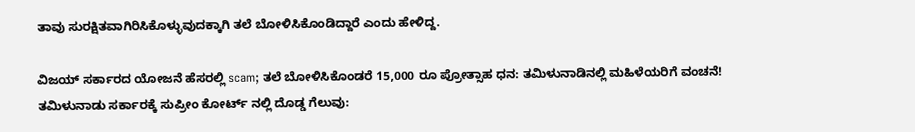ತಾವು ಸುರಕ್ಷಿತವಾಗಿರಿಸಿಕೊಳ್ಳುವುದಕ್ಕಾಗಿ ತಲೆ ಬೋಳಿಸಿಕೊಂಡಿದ್ದಾರೆ ಎಂದು ಹೇಳಿದ್ದ.

ವಿಜಯ್ ಸರ್ಕಾರದ ಯೋಜನೆ ಹೆಸರಲ್ಲಿ scam; ತಲೆ ಬೋಳಿಸಿಕೊಂಡರೆ 15,000 ರೂ ಪ್ರೋತ್ಸಾಹ ಧನ: ತಮಿಳುನಾಡಿನಲ್ಲಿ ಮಹಿಳೆಯರಿಗೆ ವಂಚನೆ!
ತಮಿಳುನಾಡು ಸರ್ಕಾರಕ್ಕೆ ಸುಪ್ರೀಂ ಕೋರ್ಟ್ ನಲ್ಲಿ ದೊಡ್ಡ ಗೆಲುವು: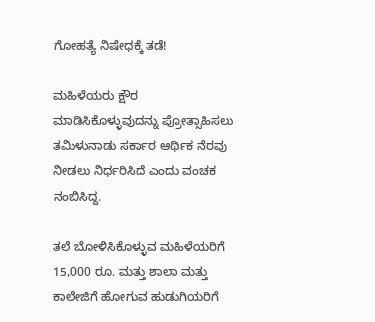ಗೋಹತ್ಯೆ ನಿಷೇಧಕ್ಕೆ ತಡೆ!

ಮಹಿಳೆಯರು ಕ್ಷೌರ ಮಾಡಿಸಿಕೊಳ್ಳುವುದನ್ನು ಪ್ರೋತ್ಸಾಹಿಸಲು ತಮಿಳುನಾಡು ಸರ್ಕಾರ ಆರ್ಥಿಕ ನೆರವು ನೀಡಲು ನಿರ್ಧರಿಸಿದೆ ಎಂದು ವಂಚಕ ನಂಬಿಸಿದ್ದ.

ತಲೆ ಬೋಳಿಸಿಕೊಳ್ಳುವ ಮಹಿಳೆಯರಿಗೆ 15,000 ರೂ. ಮತ್ತು ಶಾಲಾ ಮತ್ತು ಕಾಲೇಜಿಗೆ ಹೋಗುವ ಹುಡುಗಿಯರಿಗೆ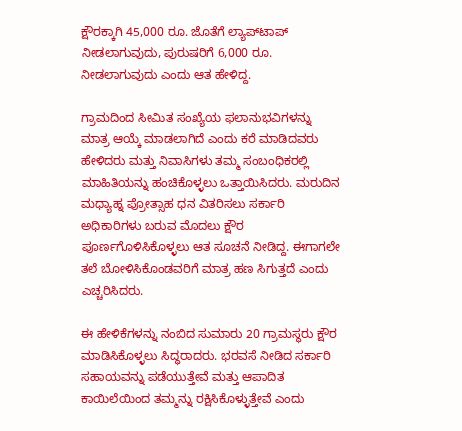ಕ್ಷೌರಕ್ಕಾಗಿ 45,000 ರೂ. ಜೊತೆಗೆ ಲ್ಯಾಪ್‌ಟಾಪ್ ನೀಡಲಾಗುವುದು, ಪುರುಷರಿಗೆ 6,000 ರೂ. ನೀಡಲಾಗುವುದು ಎಂದು ಆತ ಹೇಳಿದ್ದ.

ಗ್ರಾಮದಿಂದ ಸೀಮಿತ ಸಂಖ್ಯೆಯ ಫಲಾನುಭವಿಗಳನ್ನು ಮಾತ್ರ ಆಯ್ಕೆ ಮಾಡಲಾಗಿದೆ ಎಂದು ಕರೆ ಮಾಡಿದವರು ಹೇಳಿದರು ಮತ್ತು ನಿವಾಸಿಗಳು ತಮ್ಮ ಸಂಬಂಧಿಕರಲ್ಲಿ ಮಾಹಿತಿಯನ್ನು ಹಂಚಿಕೊಳ್ಳಲು ಒತ್ತಾಯಿಸಿದರು. ಮರುದಿನ ಮಧ್ಯಾಹ್ನ ಪ್ರೋತ್ಸಾಹ ಧನ ವಿತರಿಸಲು ಸರ್ಕಾರಿ ಅಧಿಕಾರಿಗಳು ಬರುವ ಮೊದಲು ಕ್ಷೌರ ಪೂರ್ಣಗೊಳಿಸಿಕೊಳ್ಳಲು ಆತ ಸೂಚನೆ ನೀಡಿದ್ದ. ಈಗಾಗಲೇ ತಲೆ ಬೋಳಿಸಿಕೊಂಡವರಿಗೆ ಮಾತ್ರ ಹಣ ಸಿಗುತ್ತದೆ ಎಂದು ಎಚ್ಚರಿಸಿದರು.

ಈ ಹೇಳಿಕೆಗಳನ್ನು ನಂಬಿದ ಸುಮಾರು 20 ಗ್ರಾಮಸ್ಥರು ಕ್ಷೌರ ಮಾಡಿಸಿಕೊಳ್ಳಲು ಸಿದ್ಧರಾದರು. ಭರವಸೆ ನೀಡಿದ ಸರ್ಕಾರಿ ಸಹಾಯವನ್ನು ಪಡೆಯುತ್ತೇವೆ ಮತ್ತು ಆಪಾದಿತ ಕಾಯಿಲೆಯಿಂದ ತಮ್ಮನ್ನು ರಕ್ಷಿಸಿಕೊಳ್ಳುತ್ತೇವೆ ಎಂದು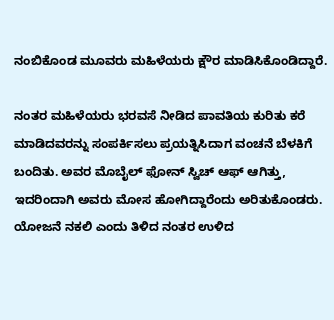ನಂಬಿಕೊಂಡ ಮೂವರು ಮಹಿಳೆಯರು ಕ್ಷೌರ ಮಾಡಿಸಿಕೊಂಡಿದ್ದಾರೆ.

ನಂತರ ಮಹಿಳೆಯರು ಭರವಸೆ ನೀಡಿದ ಪಾವತಿಯ ಕುರಿತು ಕರೆ ಮಾಡಿದವರನ್ನು ಸಂಪರ್ಕಿಸಲು ಪ್ರಯತ್ನಿಸಿದಾಗ ವಂಚನೆ ಬೆಳಕಿಗೆ ಬಂದಿತು. ಅವರ ಮೊಬೈಲ್ ಫೋನ್ ಸ್ವಿಚ್ ಆಫ್ ಆಗಿತ್ತು, ಇದರಿಂದಾಗಿ ಅವರು ಮೋಸ ಹೋಗಿದ್ದಾರೆಂದು ಅರಿತುಕೊಂಡರು. ಯೋಜನೆ ನಕಲಿ ಎಂದು ತಿಳಿದ ನಂತರ ಉಳಿದ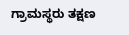ಗ್ರಾಮಸ್ಥರು ತಕ್ಷಣ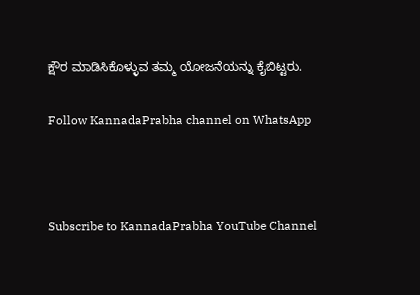ಕ್ಷೌರ ಮಾಡಿಸಿಕೊಳ್ಳುವ ತಮ್ಮ ಯೋಜನೆಯನ್ನು ಕೈಬಿಟ್ಟರು.

Follow KannadaPrabha channel on WhatsApp



Subscribe to KannadaPrabha YouTube Channel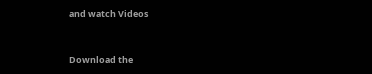and watch Videos



Download the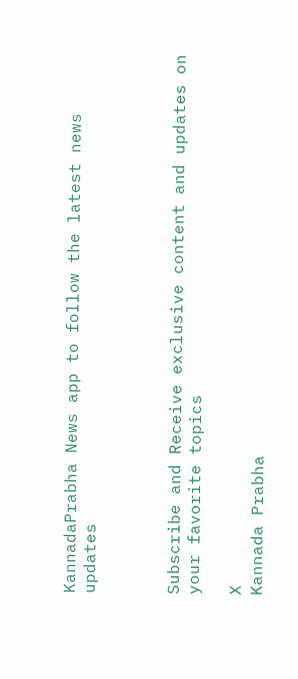KannadaPrabha News app to follow the latest news updates



Subscribe and Receive exclusive content and updates on your favorite topics

X
Kannada Prabha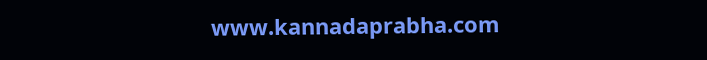www.kannadaprabha.com